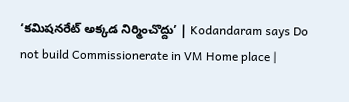‘కమిషనరేట్‌ అక్కడ నిర్మించొద్దు’ | Kodandaram says Do not build Commissionerate in VM Home place |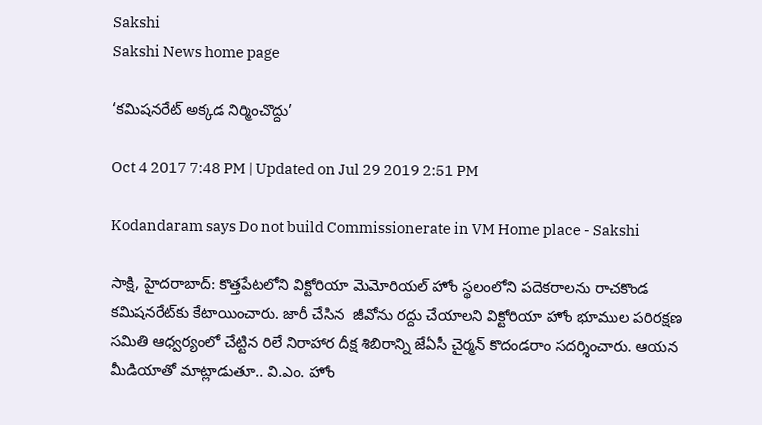Sakshi
Sakshi News home page

‘కమిషనరేట్‌ అక్కడ నిర్మించొద్దు’

Oct 4 2017 7:48 PM | Updated on Jul 29 2019 2:51 PM

Kodandaram says Do not build Commissionerate in VM Home place - Sakshi

సాక్షి, హైదరాబాద్‌: కొత్తపేటలోని విక్టోరియా మెమోరియల్‌ హోం స్థలంలోని పదెకరాలను రాచకొండ కమిషనరేట్‌కు కేటాయించారు. జారీ చేసిన  జీవోను రద్దు చేయాలని విక్టోరియా హోం భూముల పరిరక్షణ సమితి ఆధ్వర్యంలో చేట్టిన రిలే నిరాహార దీక్ష శిబిరాన్ని జేఏసీ చైర్మన్‌ కొదండరాం సదర్శించారు. ఆయన మీడియాతో మాట్లాడుతూ.. వి.ఎం. హోం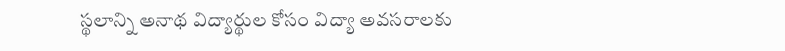స్థలాన్ని అనాథ విద్యార్థుల కోసం విద్యా అవసరాలకు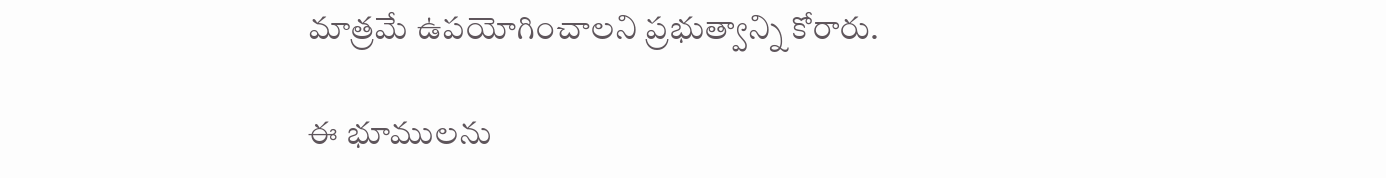మాత్రమే ఉపయోగించాలని ప్రభుత్వాన్ని కోరారు.

ఈ భూములను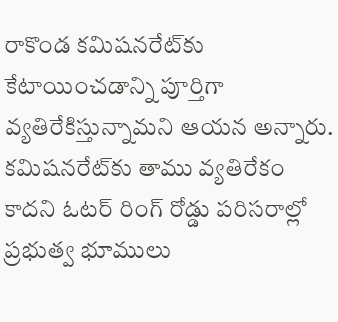రాకొండ కమిషనరేట్‌కు కేటాయించడాన్ని పూర్తిగా వ్యతిరేకిస్తున్నామని ఆయన అన్నారు. కమిషనరేట్‌కు తాము వ్యతిరేకం కాదని ఓటర్‌ రింగ్‌ రోడ్డు పరిసరాల్లో ప్రభుత్వ భూములు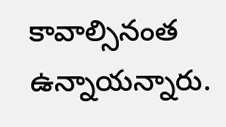కావాల్సినంత ఉన్నాయన్నారు.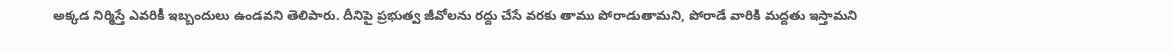అక్కడ నిర్మిస్తే ఎవరికీ ఇబ్బందులు ఉండవని తెలిపారు. దీనిపై ప్రభుత్వ జీవోలను రద్దు చేసే వరకు తాము పోరాడుతామని, పోరాడే వారికి మద్దతు ఇస్తామని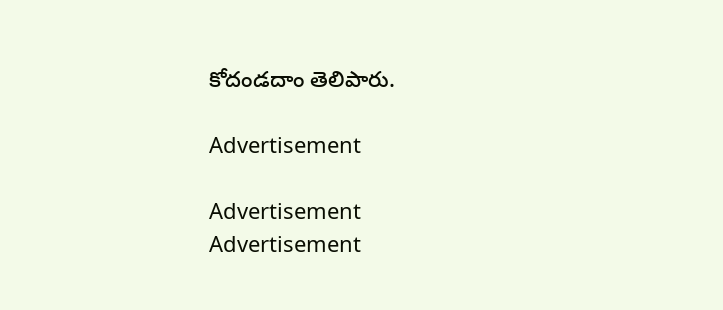కోదండదాం తెలిపారు.

Advertisement

Advertisement
Advertisement